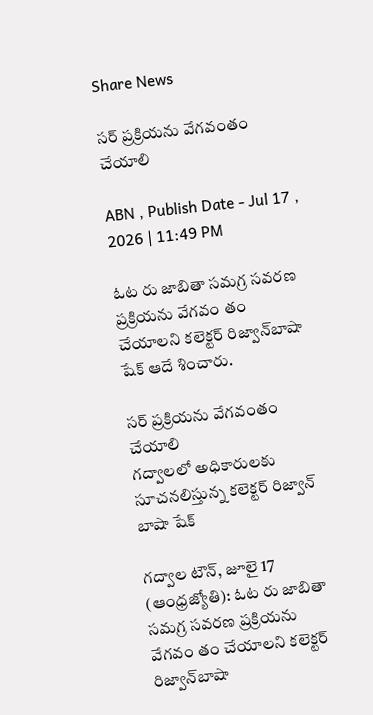Share News

సర్‌ ప్రక్రియను వేగవంతం చేయాలి

ABN , Publish Date - Jul 17 , 2026 | 11:49 PM

ఓట రు జాబితా సమగ్ర సవరణ ప్రక్రియను వేగవం తం చేయాలని కలెక్టర్‌ రిజ్వాన్‌బాషా షేక్‌ ఆదే శించారు.

సర్‌ ప్రక్రియను వేగవంతం చేయాలి
గద్వాలలో అధికారులకు సూచనలిస్తున్న కలెక్టర్‌ రిజ్వాన్‌ బాషా షేక్‌

గద్వాల టౌన్‌, జూలై 17 (ఆంధ్రజ్యోతి): ఓట రు జాబితా సమగ్ర సవరణ ప్రక్రియను వేగవం తం చేయాలని కలెక్టర్‌ రిజ్వాన్‌బాషా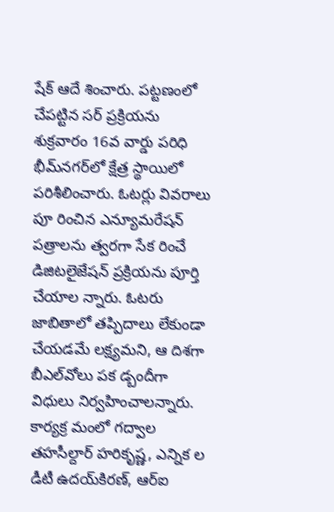షేక్‌ ఆదే శించారు. పట్టణంలో చేపట్టిన సర్‌ ప్రక్రియను శుక్రవారం 16వ వార్డు పరిధి భీమ్‌నగర్‌లో క్షేత్ర స్థాయిలో పరిశీలించారు. ఓటర్లు వివరాలు పూ రించిన ఎన్యూమరేషన్‌ పత్రాలను త్వరగా సేక రించే డిజిటలైజేషన్‌ ప్రక్రియను పూర్తి చేయాల న్నారు. ఓటరు జాబితాలో తప్పిదాలు లేకుండా చేయడమే లక్ష్యమని, ఆ దిశగా బీఎల్‌వోలు పక డ్బందీగా విధులు నిర్వహించాలన్నారు. కార్యక్ర మంలో గద్వాల తహసీల్దార్‌ హరికృష్ణ, ఎన్నిక ల డీటీ ఉదయ్‌కిరణ్‌, ఆర్‌ఐ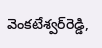వెంకటేశ్వర్‌రెడ్డి,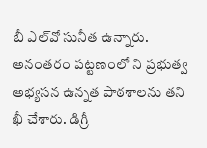బీ ఎల్‌వో సునీత ఉన్నారు. అనంతరం పట్టణంలో ని ప్రభుత్వ అభ్యసన ఉన్నత పాఠశాలను తని ఖీ చేశారు. డిగ్రీ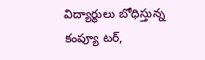విద్యార్థులు బోధిస్తున్న కంప్యూ టర్‌,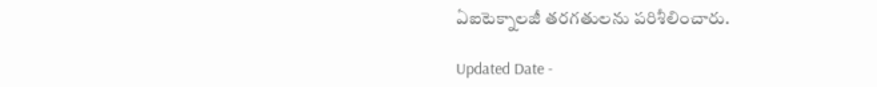ఏఐటెక్నాలజీ తరగతులను పరిశీలించారు.

Updated Date -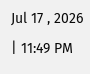Jul 17 , 2026 | 11:49 PM